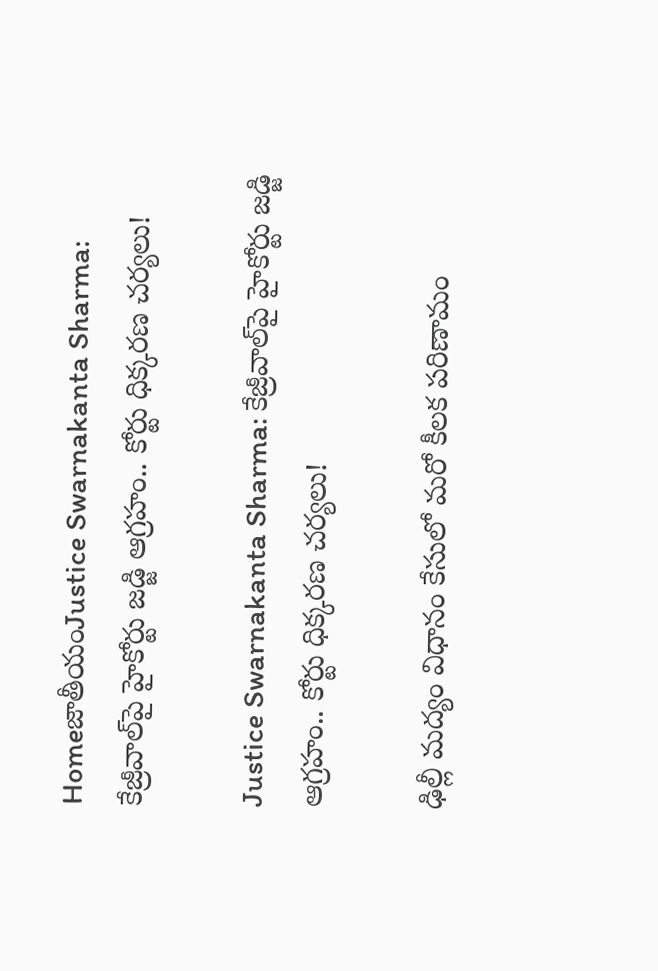HomeజాతీయంJustice Swarnakanta Sharma: కేజ్రీవాల్‌పై హైకోర్టు జడ్జి ఆగ్రహం.. కోర్టు ధిక్కరణ చర్యలు!

Justice Swarnakanta Sharma: కేజ్రీవాల్‌పై హైకోర్టు జడ్జి ఆగ్రహం.. కోర్టు ధిక్కరణ చర్యలు!

ఢిల్లీ మద్యం విధానం కేసులో మరో కీలక పరిణామం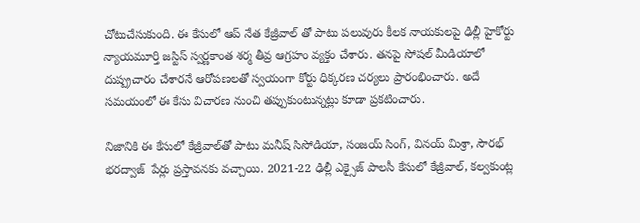చోటుచేసుకుంది. ఈ కేసులో ఆప్‌ నేత కేజ్రీవాల్‌ తో పాటు పలువురు కీలక నాయకులపై ఢిల్లీ హైకోర్టు న్యాయమూర్తి జస్టిస్‌ స్వర్ణకాంత శర్మ తీవ్ర ఆగ్రహం వ్యక్తం చేశారు. తనపై సోషల్‌ మీడియాలో దుష్ప్రచారం చేశారనే ఆరోపణలతో స్వయంగా కోర్టు ధిక్కరణ చర్యలు ప్రారంభించారు. అదే సమయంలో ఈ కేసు విచారణ నుంచి తప్పుకుంటున్నట్లు కూడా ప్రకటించారు.

నిజానికి ఈ కేసులో కేజ్రీవాల్‌తో పాటు మనీష్‌ సిసోడియా, సంజయ్‌ సింగ్‌, వినయ్‌ మిశ్రా, సౌరభ్‌ భరద్వాజ్‌  పేర్లు ప్రస్తావనకు వచ్చాయి. 2021-22 ఢిల్లీ ఎక్సైజ్‌ పాలసీ కేసులో కేజ్రీవాల్‌, కల్వకుంట్ల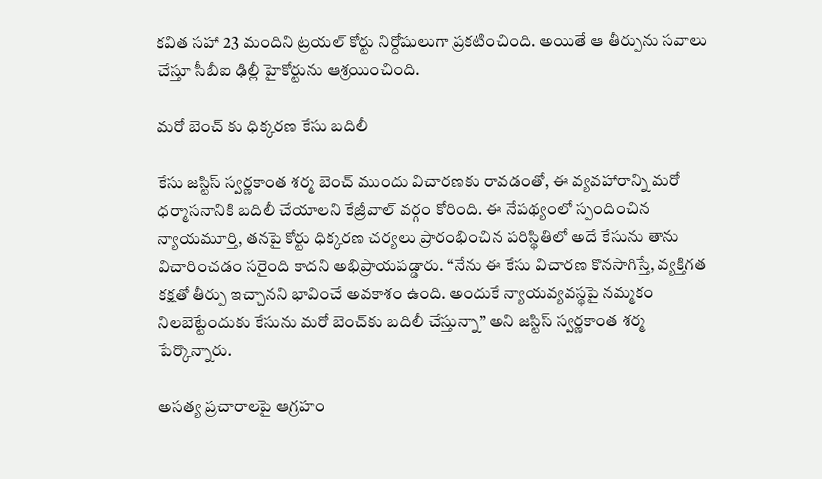కవిత సహా 23 మందిని ట్రయల్‌ కోర్టు నిర్దోషులుగా ప్రకటించింది. అయితే ఆ తీర్పును సవాలు చేస్తూ సీబీఐ ఢిల్లీ హైకోర్టును ఆశ్రయించింది.

మరో బెంచ్ కు ధిక్కరణ కేసు బదిలీ

కేసు జస్టిస్‌ స్వర్ణకాంత శర్మ బెంచ్‌ ముందు విచారణకు రావడంతో, ఈ వ్యవహారాన్ని మరో ధర్మాసనానికి బదిలీ చేయాలని కేజ్రీవాల్‌ వర్గం కోరింది. ఈ నేపథ్యంలో స్పందించిన న్యాయమూర్తి, తనపై కోర్టు ధిక్కరణ చర్యలు ప్రారంభించిన పరిస్థితిలో అదే కేసును తాను విచారించడం సరైంది కాదని అభిప్రాయపడ్డారు. ‘‘నేను ఈ కేసు విచారణ కొనసాగిస్తే, వ్యక్తిగత కక్షతో తీర్పు ఇచ్చానని భావించే అవకాశం ఉంది. అందుకే న్యాయవ్యవస్థపై నమ్మకం నిలబెట్టేందుకు కేసును మరో బెంచ్‌కు బదిలీ చేస్తున్నా’’ అని జస్టిస్‌ స్వర్ణకాంత శర్మ పేర్కొన్నారు.

అసత్య ప్రచారాలపై ఆగ్రహం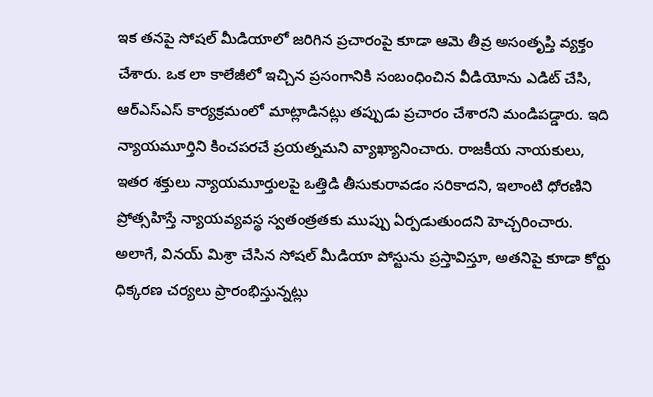ఇక తనపై సోషల్‌ మీడియాలో జరిగిన ప్రచారంపై కూడా ఆమె తీవ్ర అసంతృప్తి వ్యక్తం చేశారు. ఒక లా కాలేజీలో ఇచ్చిన ప్రసంగానికి సంబంధించిన వీడియోను ఎడిట్‌ చేసి, ఆర్‌ఎస్‌ఎస్‌ కార్యక్రమంలో మాట్లాడినట్లు తప్పుడు ప్రచారం చేశారని మండిపడ్డారు. ఇది న్యాయమూర్తిని కించపరచే ప్రయత్నమని వ్యాఖ్యానించారు. రాజకీయ నాయకులు, ఇతర శక్తులు న్యాయమూర్తులపై ఒత్తిడి తీసుకురావడం సరికాదని, ఇలాంటి ధోరణిని ప్రోత్సహిస్తే న్యాయవ్యవస్థ స్వతంత్రతకు ముప్పు ఏర్పడుతుందని హెచ్చరించారు. అలాగే, వినయ్‌ మిశ్రా చేసిన సోషల్‌ మీడియా పోస్టును ప్రస్తావిస్తూ, అతనిపై కూడా కోర్టు ధిక్కరణ చర్యలు ప్రారంభిస్తున్నట్లు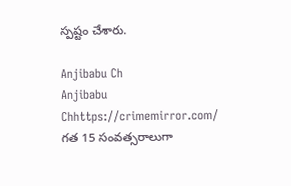స్పష్టం చేశారు.

Anjibabu Ch
Anjibabu Chhttps://crimemirror.com/
గత 15 సంవత్సరాలుగా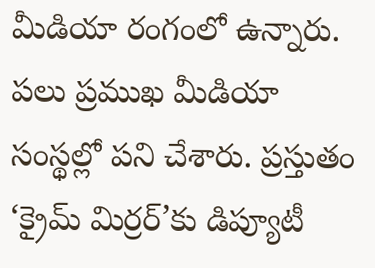మీడియా రంగంలో ఉన్నారు. పలు ప్రముఖ మీడియా సంస్థల్లో పని చేశారు. ప్రస్తుతం ‘క్రైమ్ మిర్రర్’కు డిప్యూటీ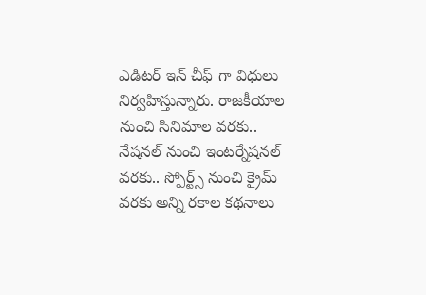ఎడిటర్ ఇన్ చీఫ్ గా విధులు నిర్వహిస్తున్నారు. రాజకీయాల నుంచి సినిమాల వరకు.. నేషనల్ నుంచి ఇంటర్నేషనల్ వరకు.. స్పోర్ట్స్ నుంచి క్రైమ్ వరకు అన్ని రకాల కథనాలు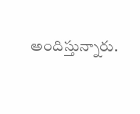అందిస్తున్నారు.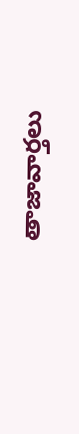తాజావార్తలు